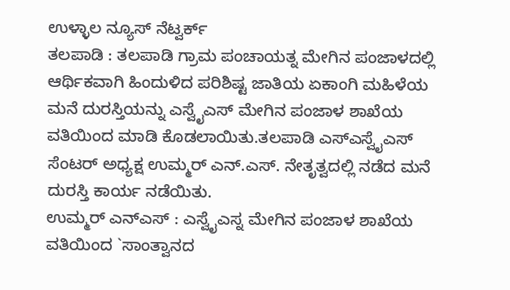ಉಳ್ಳಾಲ ನ್ಯೂಸ್ ನೆಟ್ವರ್ಕ್
ತಲಪಾಡಿ : ತಲಪಾಡಿ ಗ್ರಾಮ ಪಂಚಾಯತ್ನ ಮೇಗಿನ ಪಂಜಾಳದಲ್ಲಿ ಆರ್ಥಿಕವಾಗಿ ಹಿಂದುಳಿದ ಪರಿಶಿಷ್ಟ ಜಾತಿಯ ಏಕಾಂಗಿ ಮಹಿಳೆಯ ಮನೆ ದುರಸ್ತಿಯನ್ನು ಎಸ್ವೈಎಸ್ ಮೇಗಿನ ಪಂಜಾಳ ಶಾಖೆಯ ವತಿಯಿಂದ ಮಾಡಿ ಕೊಡಲಾಯಿತು.ತಲಪಾಡಿ ಎಸ್ಎಸ್ವೈಎಸ್ ಸೆಂಟರ್ ಅಧ್ಯಕ್ಷ ಉಮ್ಮರ್ ಎನ್.ಎಸ್. ನೇತೃತ್ವದಲ್ಲಿ ನಡೆದ ಮನೆ ದುರಸ್ತಿ ಕಾರ್ಯ ನಡೆಯಿತು.
ಉಮ್ಮರ್ ಎನ್ಎಸ್ : ಎಸ್ವೈಎಸ್ನ ಮೇಗಿನ ಪಂಜಾಳ ಶಾಖೆಯ ವತಿಯಿಂದ `ಸಾಂತ್ವಾನದ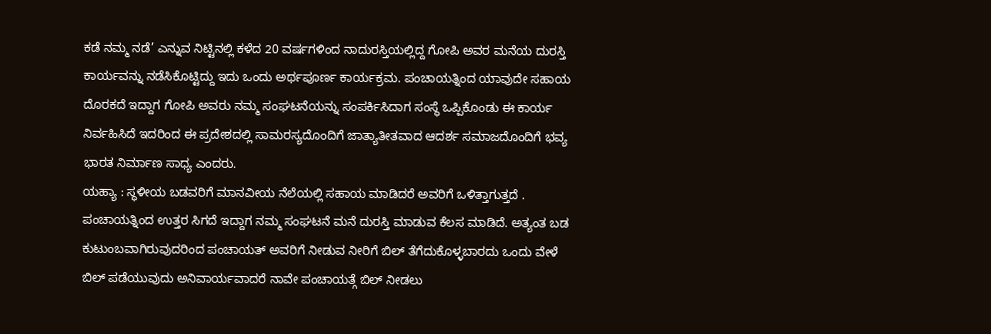ಕಡೆ ನಮ್ಮ ನಡೆ’ ಎನ್ನುವ ನಿಟ್ಟಿನಲ್ಲಿ ಕಳೆದ 20 ವರ್ಷಗಳಿಂದ ನಾದುರಸ್ತಿಯಲ್ಲಿದ್ದ ಗೋಪಿ ಅವರ ಮನೆಯ ದುರಸ್ತಿ ಕಾರ್ಯವನ್ನು ನಡೆಸಿಕೊಟ್ಟಿದ್ದು ಇದು ಒಂದು ಅರ್ಥಪೂರ್ಣ ಕಾರ್ಯಕ್ರಮ. ಪಂಚಾಯತ್ನಿಂದ ಯಾವುದೇ ಸಹಾಯ ದೊರಕದೆ ಇದ್ದಾಗ ಗೋಪಿ ಅವರು ನಮ್ಮ ಸಂಘಟನೆಯನ್ನು ಸಂಪರ್ಕಿಸಿದಾಗ ಸಂಸ್ಥೆ ಒಪ್ಪಿಕೊಂಡು ಈ ಕಾರ್ಯ ನಿರ್ವಹಿಸಿದೆ ಇದರಿಂದ ಈ ಪ್ರದೇಶದಲ್ಲಿ ಸಾಮರಸ್ಯದೊಂದಿಗೆ ಜಾತ್ಯಾತೀತವಾದ ಆದರ್ಶ ಸಮಾಜದೊಂದಿಗೆ ಭವ್ಯ ಭಾರತ ನಿರ್ಮಾಣ ಸಾಧ್ಯ ಎಂದರು.
ಯಹ್ಯಾ : ಸ್ಥಳೀಯ ಬಡವರಿಗೆ ಮಾನವೀಯ ನೆಲೆಯಲ್ಲಿ ಸಹಾಯ ಮಾಡಿದರೆ ಅವರಿಗೆ ಒಳಿತ್ತಾಗುತ್ತದೆ . ಪಂಚಾಯತ್ನಿಂದ ಉತ್ತರ ಸಿಗದೆ ಇದ್ದಾಗ ನಮ್ಮ ಸಂಘಟನೆ ಮನೆ ದುರಸ್ತಿ ಮಾಡುವ ಕೆಲಸ ಮಾಡಿದೆ. ಅತ್ಯಂತ ಬಡ ಕುಟುಂಬವಾಗಿರುವುದರಿಂದ ಪಂಚಾಯತ್ ಅವರಿಗೆ ನೀಡುವ ನೀರಿಗೆ ಬಿಲ್ ತೆಗೆದುಕೊಳ್ಳಬಾರದು ಒಂದು ವೇಳೆ ಬಿಲ್ ಪಡೆಯುವುದು ಅನಿವಾರ್ಯವಾದರೆ ನಾವೇ ಪಂಚಾಯತ್ಗೆ ಬಿಲ್ ನೀಡಲು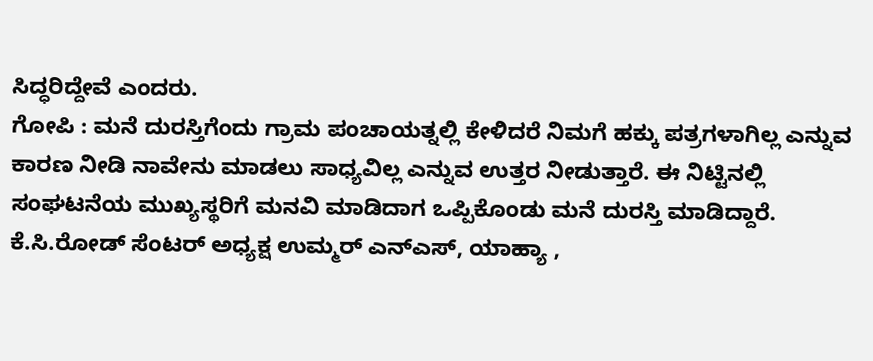ಸಿದ್ಧರಿದ್ದೇವೆ ಎಂದರು.
ಗೋಪಿ : ಮನೆ ದುರಸ್ತಿಗೆಂದು ಗ್ರಾಮ ಪಂಚಾಯತ್ನಲ್ಲಿ ಕೇಳಿದರೆ ನಿಮಗೆ ಹಕ್ಕು ಪತ್ರಗಳಾಗಿಲ್ಲ ಎನ್ನುವ ಕಾರಣ ನೀಡಿ ನಾವೇನು ಮಾಡಲು ಸಾಧ್ಯವಿಲ್ಲ ಎನ್ನುವ ಉತ್ತರ ನೀಡುತ್ತಾರೆ. ಈ ನಿಟ್ಟಿನಲ್ಲಿ ಸಂಘಟನೆಯ ಮುಖ್ಯಸ್ಥರಿಗೆ ಮನವಿ ಮಾಡಿದಾಗ ಒಪ್ಪಿಕೊಂಡು ಮನೆ ದುರಸ್ತಿ ಮಾಡಿದ್ದಾರೆ. ಕೆ.ಸಿ.ರೋಡ್ ಸೆಂಟರ್ ಅಧ್ಯಕ್ಷ ಉಮ್ಮರ್ ಎನ್ಎಸ್, ಯಾಹ್ಯಾ ,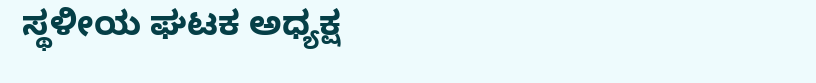ಸ್ಥಳೀಯ ಘಟಕ ಅಧ್ಯಕ್ಷ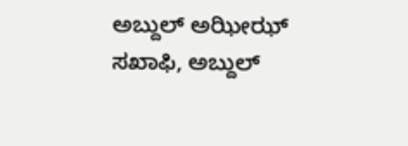ಅಬ್ದುಲ್ ಅಝೀಝ್ ಸಖಾಫಿ, ಅಬ್ದುಲ್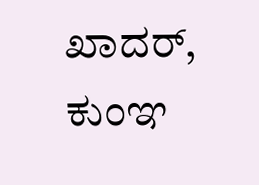ಖಾದರ್, ಕುಂಞ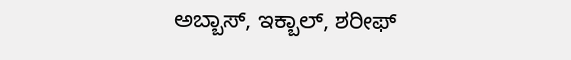ಅಬ್ಬಾಸ್, ಇಕ್ಬಾಲ್, ಶರೀಫ್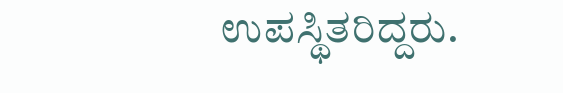ಉಪಸ್ಥಿತರಿದ್ದರು.